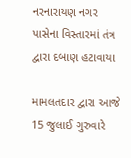નરનારાયણ નગર પાસેના વિસ્તારમાં તંત્ર દ્વારા દબાણ હટાવાયા

મામલતદાર દ્વારા આજે 15 જુલાઈ ગુરુવારે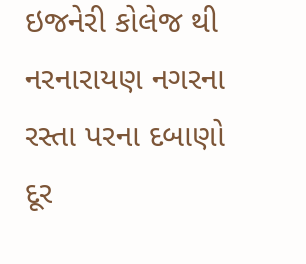ઇજનેરી કોલેજ થી નરનારાયણ નગરના રસ્તા પરના દબાણો દૂર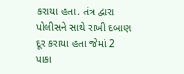કરાયા હતા. તંત્ર દ્વારા પોલીસને સાથે રાખી દબાણ દૂર કરાયા હતા જેમાં 2 પાકા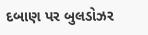દબાણ પર બુલડોઝર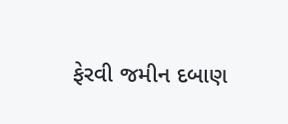ફેરવી જમીન દબાણ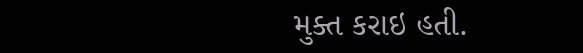મુક્ત કરાઇ હતી.